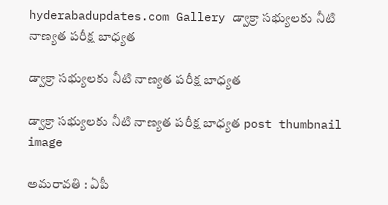hyderabadupdates.com Gallery డ్వాక్రా సభ్యులకు నీటి నాణ్యత పరీక్ష బాధ్యత

డ్వాక్రా సభ్యులకు నీటి నాణ్యత పరీక్ష బాధ్యత

డ్వాక్రా సభ్యులకు నీటి నాణ్యత పరీక్ష బాధ్యత post thumbnail image

అమ‌రావ‌తి : ఏపీ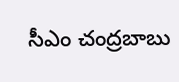సీఎం చంద్రబాబు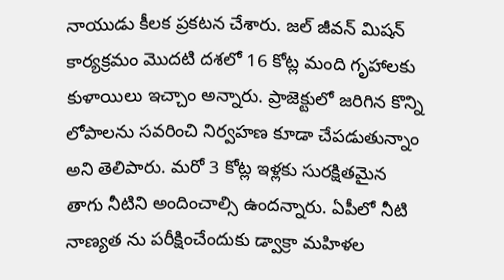నాయుడు కీల‌క ప్ర‌క‌ట‌న చేశారు. జల్ జీవన్ మిషన్ కార్యక్రమం మొదటి దశలో 16 కోట్ల మంది గృహాలకు కుళాయిలు ఇచ్చాం అన్నారు. ప్రాజెక్టులో జరిగిన కొన్ని లోపాలను సవరించి నిర్వహణ కూడా చేపడుతున్నాం అని తెలిపారు. మరో 3 కోట్ల ఇళ్లకు సురక్షితమైన తాగు నీటిని అందించాల్సి ఉందన్నారు. ఏపీలో నీటి నాణ్యత ను పరీక్షించేందుకు డ్వాక్రా మహిళల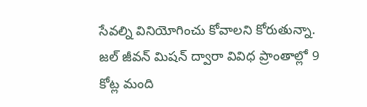సేవల్ని వినియోగించు కోవాలని కోరుతున్నా. జల్ జీవన్ మిషన్ ద్వారా వివిధ ప్రాంతాల్లో 9 కోట్ల మంది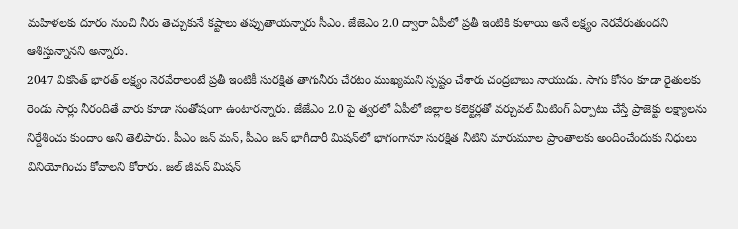మహిళలకు దూరం నుంచి నీరు తెచ్చుకునే కష్టాలు తప్పుతాయన్నారు సీఎం. జేజెఎం 2.0 ద్వారా ఏపీలో ప్రతీ ఇంటికి కుళాయి అనే లక్ష్యం నెరవేరుతుందని ఆశిస్తున్నానని అన్నారు.
2047 వికసిత్ భారత్ లక్ష్యం నెరవేరాలంటే ప్రతీ ఇంటికీ సురక్షిత తాగునీరు చేరటం ముఖ్యమ‌ని స్ప‌ష్టం చేశారు చంద్రబాబు నాయుడు. సాగు కోసం కూడా రైతులకు రెండు సార్లు నీరందితే వారు కూడా సంతోషంగా ఉంటారన్నారు. జేజేఎం 2.0 పై త్వరలో ఏపీలో జిల్లాల కలెక్టర్లతో వర్చువల్ మీటింగ్ ఏర్పాటు చేస్తే ప్రాజెక్టు లక్ష్యాలను నిర్దేశించు కుందాం అని తెలిపారు. పీఎం జన్ మన్, పీఎం జన్ భాగీదారీ మిషన్‌లో భాగంగానూ సురక్షిత నీటిని మారుమూల ప్రాంతాలకు అందించేందుకు నిధులు వినియోగించు కోవాలని కోరారు. జల్ జీవన్ మిషన్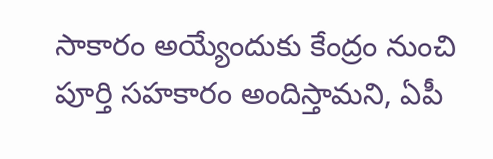సాకారం అయ్యేందుకు కేంద్రం నుంచి పూర్తి సహకారం అందిస్తామ‌ని, ఏపీ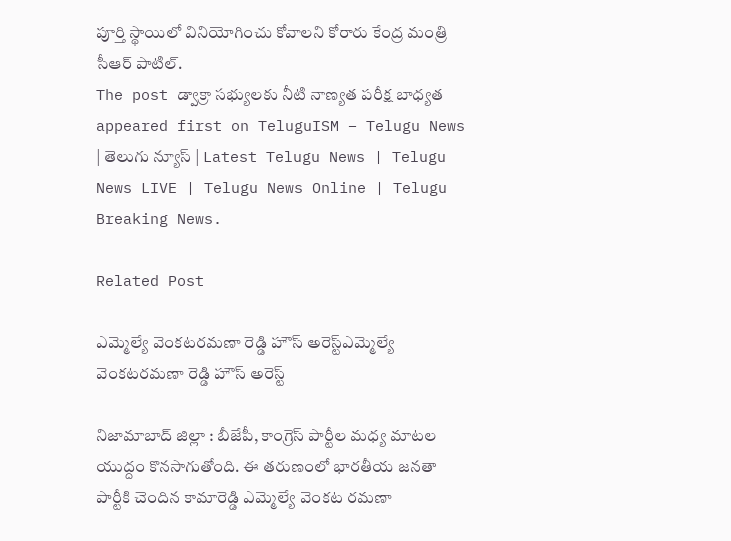పూర్తి స్థాయిలో వినియోగించు కోవాల‌ని కోరారు కేంద్ర మంత్రి సీఆర్ పాటిల్.
The post డ్వాక్రా సభ్యులకు నీటి నాణ్యత పరీక్ష బాధ్యత appeared first on TeluguISM – Telugu News | తెలుగు న్యూస్ | Latest Telugu News | Telugu News LIVE | Telugu News Online | Telugu Breaking News.

Related Post

ఎమ్మెల్యే వెంక‌ట‌ర‌మ‌ణా రెడ్డి హౌస్ అరెస్ట్ఎమ్మెల్యే వెంక‌ట‌ర‌మ‌ణా రెడ్డి హౌస్ అరెస్ట్

నిజామాబాద్ జిల్లా : బీజేపీ, కాంగ్రెస్ పార్టీల మ‌ధ్య మాట‌ల యుద్దం కొన‌సాగుతోంది. ఈ త‌రుణంలో భార‌తీయ జ‌న‌తా పార్టీకి చెందిన కామారెడ్డి ఎమ్మెల్యే వెంక‌ట ర‌మ‌ణా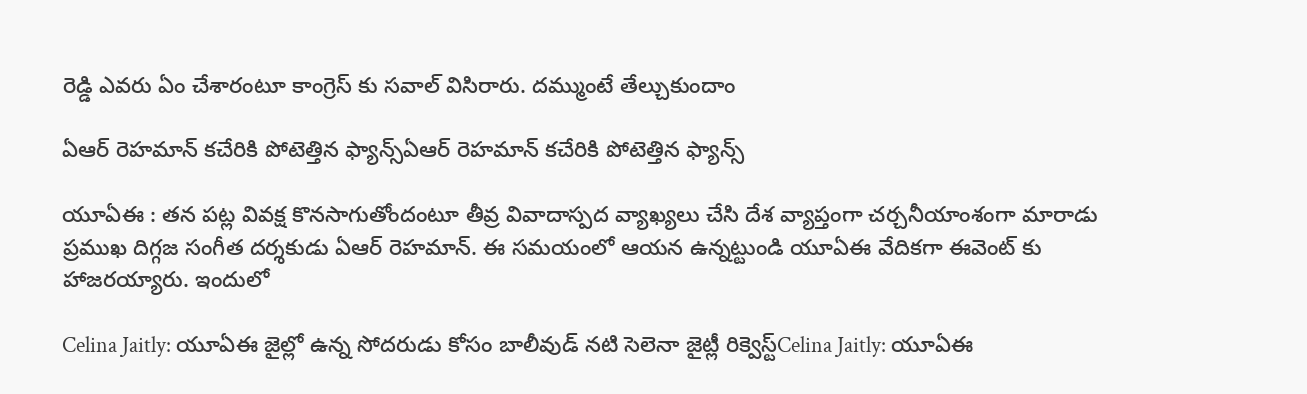రెడ్డి ఎవ‌రు ఏం చేశారంటూ కాంగ్రెస్ కు స‌వాల్ విసిరారు. ద‌మ్ముంటే తేల్చుకుందాం

ఏఆర్ రెహ‌మాన్ క‌చేరికి పోటెత్తిన ఫ్యాన్స్ఏఆర్ రెహ‌మాన్ క‌చేరికి పోటెత్తిన ఫ్యాన్స్

యూఏఈ : త‌న ప‌ట్ల వివ‌క్ష కొన‌సాగుతోందంటూ తీవ్ర వివాదాస్ప‌ద వ్యాఖ్య‌లు చేసి దేశ వ్యాప్తంగా చ‌ర్చ‌నీయాంశంగా మారాడు ప్ర‌ముఖ దిగ్గ‌జ సంగీత ద‌ర్శ‌కుడు ఏఆర్ రెహ‌మాన్. ఈ స‌మ‌యంలో ఆయ‌న ఉన్న‌ట్టుండి యూఏఈ వేదిక‌గా ఈవెంట్ కు హాజ‌ర‌య్యారు. ఇందులో

Celina Jaitly: యూఏఈ జైల్లో ఉన్న సోదరుడు కోసం బాలీవుడ్ నటి సెలెనా జైట్లీ రిక్వెస్ట్Celina Jaitly: యూఏఈ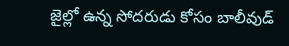జైల్లో ఉన్న సోదరుడు కోసం బాలీవుడ్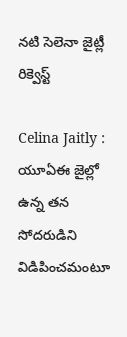నటి సెలెనా జైట్లీ రిక్వెస్ట్

Celina Jaitly : యూఏఈ జైల్లో ఉన్న తన సోదరుడిని విడిపించమంటూ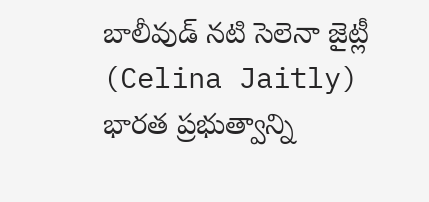బాలీవుడ్ నటి సెలెనా జైట్లీ (Celina Jaitly) భారత ప్రభుత్వాన్ని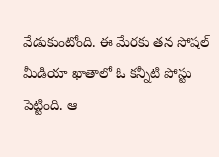వేడుకుంటోంది. ఈ మేరకు తన సోషల్ మీడియా ఖాతాలో ఓ కన్నీటి పోస్టు పెట్టింది. ఆ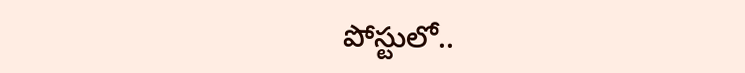పోస్టులో..